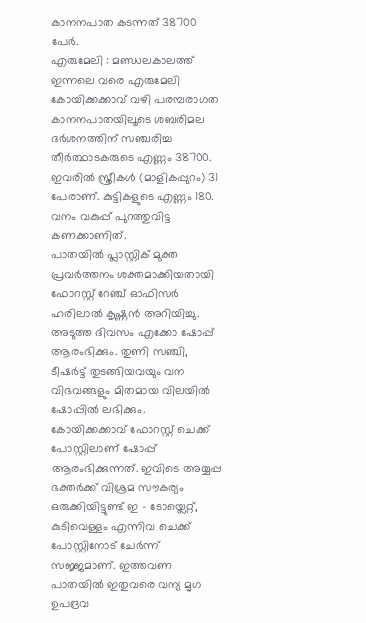കാനനപാത കടന്നത് 38700 പേർ.
എരുമേലി : മണ്ഡലകാലത്ത് ഇന്നലെ വരെ എരുമേലി കോയിക്കക്കാവ് വഴി പരമ്പരാഗത കാനനപാതയിലൂടെ ശബരിമല ദർശനത്തിന് സഞ്ചരിച്ച തീർത്ഥാടകരുടെ എണ്ണം 38700. ഇവരിൽ സ്ത്രീകൾ (മാളികപ്പുറം) 31 പേരാണ്. കുട്ടികളുടെ എണ്ണം 180. വനം വകുപ്പ് പുറത്തുവിട്ട കണക്കാണിത്.
പാതയിൽ പ്ലാസ്റ്റിക് മുക്ത പ്രവർത്തനം ശക്തമാക്കിയതായി ഫോറസ്റ്റ് റേഞ്ച് ഓഫിസർ ഹരിലാൽ കൃഷ്ണൻ അറിയിച്ചു. അടുത്ത ദിവസം എക്കോ ഷോപ്പ് ആരംഭിക്കും. തുണി സഞ്ചി, ടീഷർട്ട് തുടങ്ങിയവയും വന വിഭവങ്ങളും മിതമായ വിലയിൽ ഷോപ്പിൽ ലഭിക്കും. കോയിക്കക്കാവ് ഫോറസ്റ്റ് ചെക്ക് പോസ്റ്റിലാണ് ഷോപ്പ് ആരംഭിക്കുന്നത്. ഇവിടെ അയ്യപ്പ ഭക്തർക്ക് വിശ്രമ സൗകര്യം ഒരുക്കിയിട്ടുണ്ട് ഇ – ടോയ്ലെറ്റ്, കുടിവെള്ളം എന്നിവ ചെക്ക് പോസ്റ്റിനോട് ചേർന്ന് സജ്ജമാണ്. ഇത്തവണ പാതയിൽ ഇതുവരെ വന്യ മൃഗ ഉപദ്രവ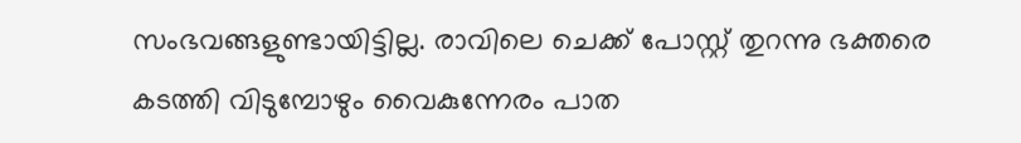സംഭവങ്ങളുണ്ടായിട്ടില്ല. രാവിലെ ചെക്ക് പോസ്റ്റ് തുറന്നു ഭക്തരെ കടത്തി വിടുമ്പോഴും വൈകുന്നേരം പാത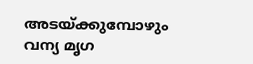അടയ്ക്കുമ്പോഴും വന്യ മൃഗ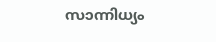സാന്നിധ്യം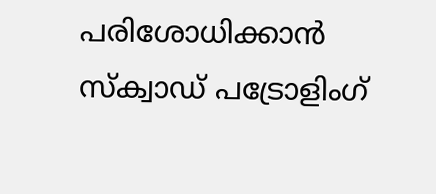പരിശോധിക്കാൻ സ്ക്വാഡ് പട്രോളിംഗ്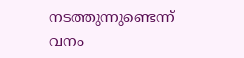നടത്തുന്നുണ്ടെന്ന് വനം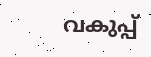വകുപ്പ്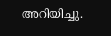അറിയിച്ചു.